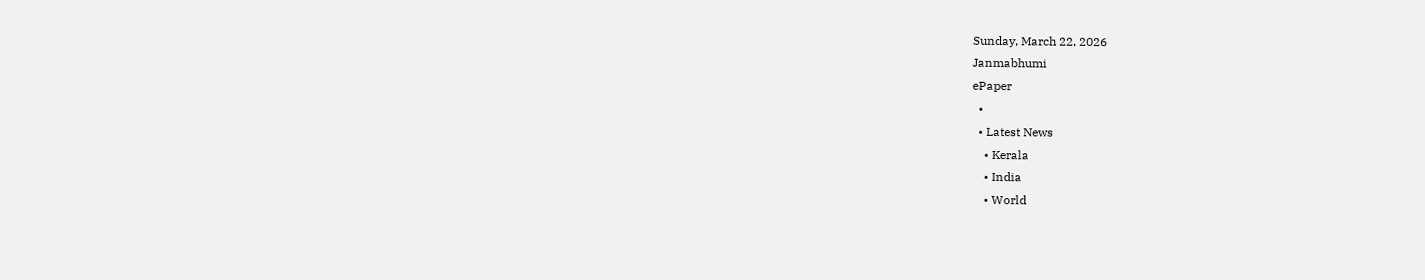Sunday, March 22, 2026
Janmabhumi
ePaper
  •
  • Latest News
    • Kerala
    • India
    • World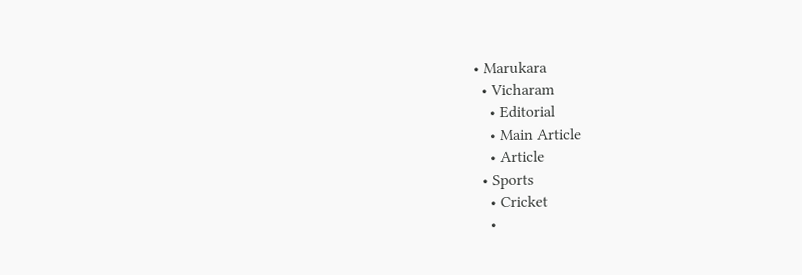• Marukara
  • Vicharam
    • Editorial
    • Main Article
    • Article
  • Sports
    • Cricket
    •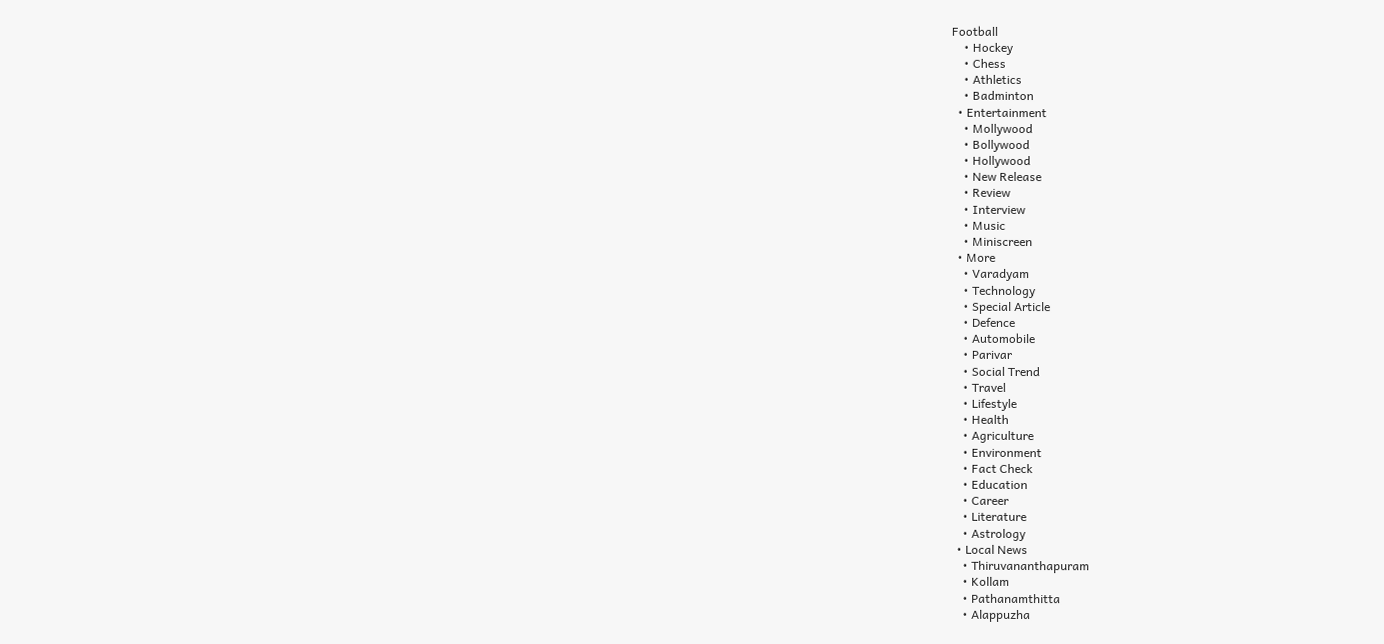Football
    • Hockey
    • Chess
    • Athletics
    • Badminton
  • Entertainment
    • Mollywood
    • Bollywood
    • Hollywood
    • New Release
    • Review
    • Interview
    • Music
    • Miniscreen
  • More
    • Varadyam
    • Technology
    • Special Article
    • Defence
    • Automobile
    • Parivar
    • Social Trend
    • Travel
    • Lifestyle
    • Health
    • Agriculture
    • Environment
    • Fact Check
    • Education
    • Career
    • Literature
    • Astrology
  • Local News
    • Thiruvananthapuram
    • Kollam
    • Pathanamthitta
    • Alappuzha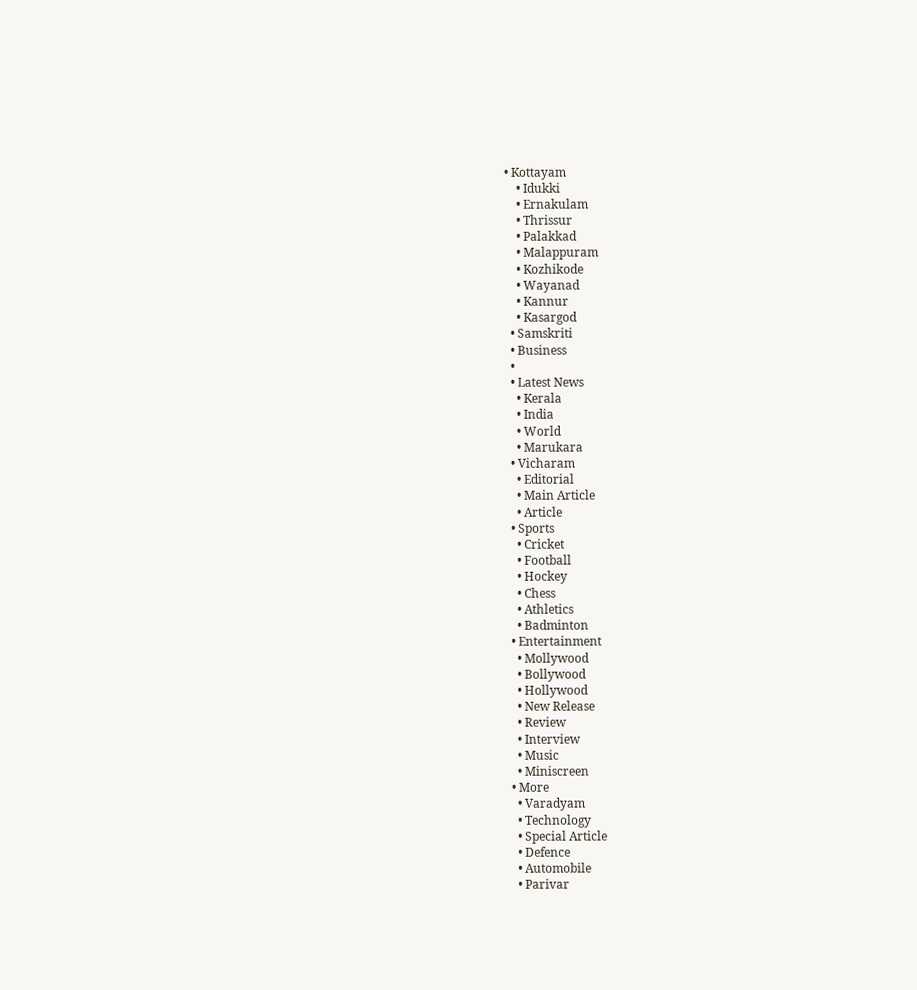• Kottayam
    • Idukki
    • Ernakulam
    • Thrissur
    • Palakkad
    • Malappuram
    • Kozhikode
    • Wayanad
    • Kannur
    • Kasargod
  • Samskriti
  • Business
  •
  • Latest News
    • Kerala
    • India
    • World
    • Marukara
  • Vicharam
    • Editorial
    • Main Article
    • Article
  • Sports
    • Cricket
    • Football
    • Hockey
    • Chess
    • Athletics
    • Badminton
  • Entertainment
    • Mollywood
    • Bollywood
    • Hollywood
    • New Release
    • Review
    • Interview
    • Music
    • Miniscreen
  • More
    • Varadyam
    • Technology
    • Special Article
    • Defence
    • Automobile
    • Parivar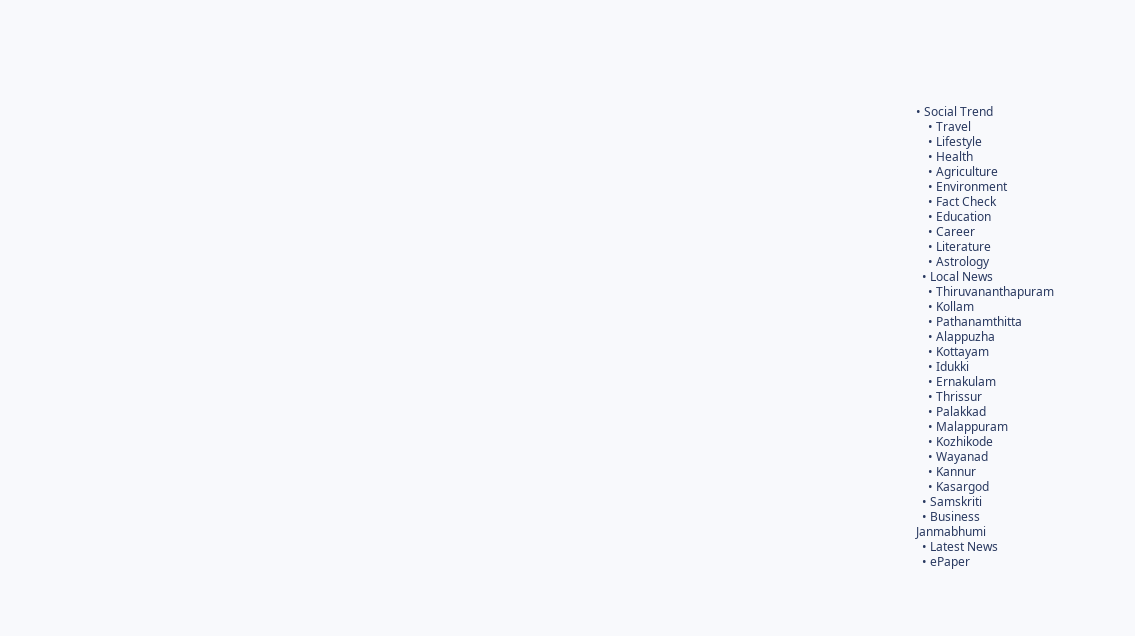• Social Trend
    • Travel
    • Lifestyle
    • Health
    • Agriculture
    • Environment
    • Fact Check
    • Education
    • Career
    • Literature
    • Astrology
  • Local News
    • Thiruvananthapuram
    • Kollam
    • Pathanamthitta
    • Alappuzha
    • Kottayam
    • Idukki
    • Ernakulam
    • Thrissur
    • Palakkad
    • Malappuram
    • Kozhikode
    • Wayanad
    • Kannur
    • Kasargod
  • Samskriti
  • Business
Janmabhumi
  • Latest News
  • ePaper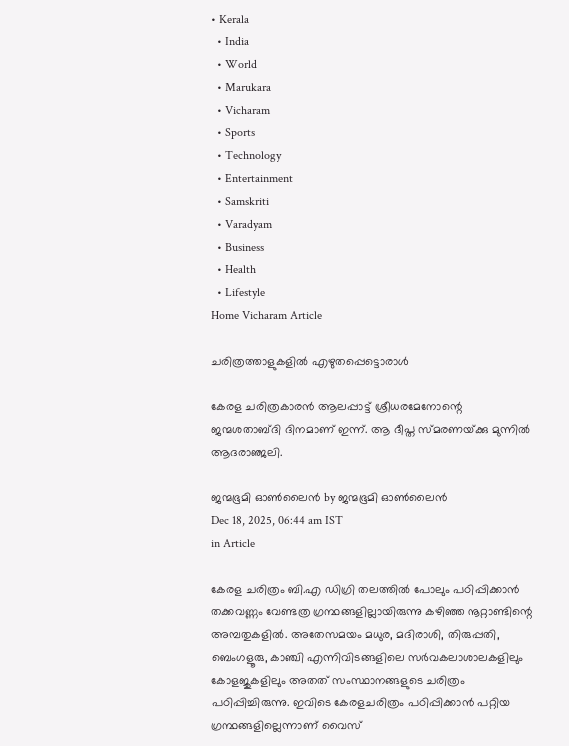• Kerala
  • India
  • World
  • Marukara
  • Vicharam
  • Sports
  • Technology
  • Entertainment
  • Samskriti
  • Varadyam
  • Business
  • Health
  • Lifestyle
Home Vicharam Article

ചരിത്രത്താളുകളില്‍ എഴുതപ്പെട്ടൊരാള്‍

കേരള ചരിത്രകാരന്‍ ആലപ്പാട്ട് ശ്രീധരമേനോന്റെ ജന്മശതാബ്ദി ദിനമാണ് ഇന്ന്. ആ ദീപ്ത സ്മരണയ്‌ക്കു മുന്നില്‍ ആദരാഞ്ജലി.

ജന്മഭൂമി ഓണ്‍ലൈന്‍ by ജന്മഭൂമി ഓണ്‍ലൈന്‍
Dec 18, 2025, 06:44 am IST
in Article

കേരള ചരിത്രം ബി.എ ഡിഗ്രി തലത്തില്‍ പോലും പഠിപ്പിക്കാന്‍ തക്കവണ്ണം വേണ്ടത്ര ഗ്രന്ഥങ്ങളില്ലായിരുന്നു കഴിഞ്ഞ നൂറ്റാണ്ടിന്റെ അമ്പതുകളില്‍. അതേസമയം മധുര, മദിരാശി, തിരുപ്പതി, ബെംഗളൂരു, കാഞ്ചി എന്നിവിടങ്ങളിലെ സര്‍വകലാശാലകളിലും കോളജുകളിലും അതത് സംസ്ഥാനങ്ങളുടെ ചരിത്രം പഠിപ്പിച്ചിരുന്നു. ഇവിടെ കേരളചരിത്രം പഠിപ്പിക്കാന്‍ പറ്റിയ ഗ്രന്ഥങ്ങളില്ലെന്നാണ് വൈസ്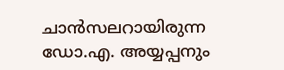ചാന്‍സലറായിരുന്ന ഡോ.എ. അയ്യപ്പനും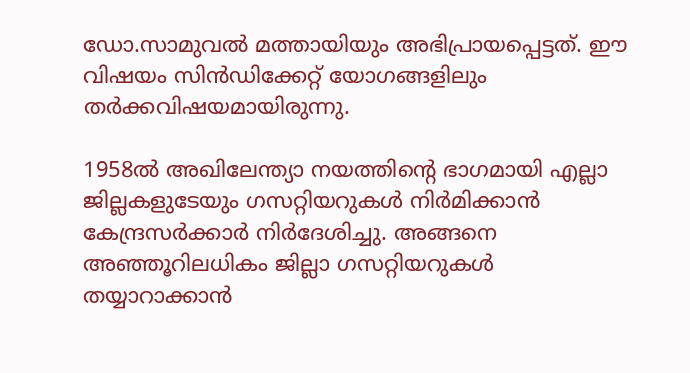ഡോ.സാമുവല്‍ മത്തായിയും അഭിപ്രായപ്പെട്ടത്. ഈ വിഷയം സിന്‍ഡിക്കേറ്റ് യോഗങ്ങളിലും തര്‍ക്കവിഷയമായിരുന്നു.

1958ല്‍ അഖിലേന്ത്യാ നയത്തിന്റെ ഭാഗമായി എല്ലാ ജില്ലകളുടേയും ഗസറ്റിയറുകള്‍ നിര്‍മിക്കാന്‍ കേന്ദ്രസര്‍ക്കാര്‍ നിര്‍ദേശിച്ചു. അങ്ങനെ അഞ്ഞൂറിലധികം ജില്ലാ ഗസറ്റിയറുകള്‍ തയ്യാറാക്കാന്‍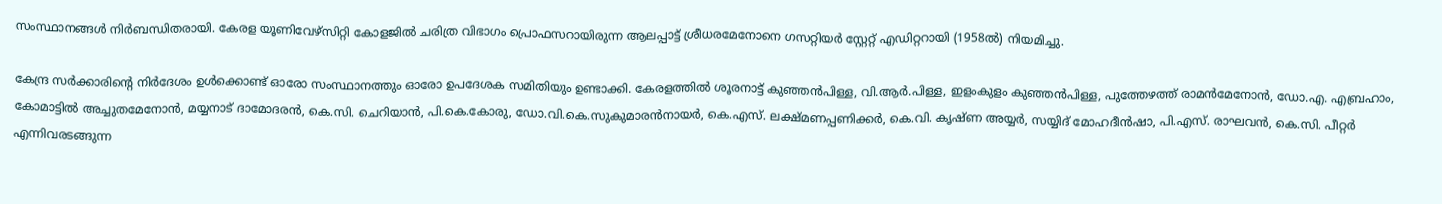സംസ്ഥാനങ്ങള്‍ നിര്‍ബന്ധിതരായി. കേരള യൂണിവേഴ്‌സിറ്റി കോളജില്‍ ചരിത്ര വിഭാഗം പ്രൊഫസറായിരുന്ന ആലപ്പാട്ട് ശ്രീധരമേനോനെ ഗസറ്റിയര്‍ സ്റ്റേറ്റ് എഡിറ്ററായി (1958ല്‍) നിയമിച്ചു.

കേന്ദ്ര സര്‍ക്കാരിന്റെ നിര്‍ദേശം ഉള്‍ക്കൊണ്ട് ഓരോ സംസ്ഥാനത്തും ഓരോ ഉപദേശക സമിതിയും ഉണ്ടാക്കി. കേരളത്തില്‍ ശൂരനാട്ട് കുഞ്ഞന്‍പിള്ള, വി.ആര്‍.പിള്ള, ഇളംകുളം കുഞ്ഞന്‍പിള്ള, പുത്തേഴത്ത് രാമന്‍മേനോന്‍, ഡോ.എ. എബ്രഹാം, കോമാട്ടില്‍ അച്ചുതമേനോന്‍, മയ്യനാട് ദാമോദരന്‍, കെ.സി. ചെറിയാന്‍, പി.കെ.കോരു, ഡോ.വി.കെ.സുകുമാരന്‍നായര്‍, കെ.എസ്. ലക്ഷ്മണപ്പണിക്കര്‍, കെ.വി. കൃഷ്ണ അയ്യര്‍, സയ്യിദ് മോഹദീന്‍ഷാ, പി.എസ്. രാഘവന്‍, കെ.സി. പീറ്റര്‍ എന്നിവരടങ്ങുന്ന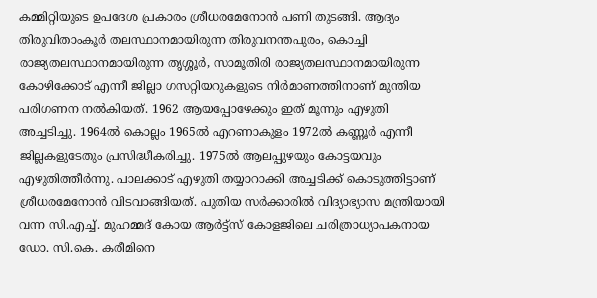കമ്മിറ്റിയുടെ ഉപദേശ പ്രകാരം ശ്രീധരമേനോന്‍ പണി തുടങ്ങി. ആദ്യം തിരുവിതാംകൂര്‍ തലസ്ഥാനമായിരുന്ന തിരുവനന്തപുരം, കൊച്ചി രാജ്യതലസ്ഥാനമായിരുന്ന തൃശ്ശൂര്‍, സാമൂതിരി രാജ്യതലസ്ഥാനമായിരുന്ന കോഴിക്കോട് എന്നീ ജില്ലാ ഗസറ്റിയറുകളുടെ നിര്‍മാണത്തിനാണ് മുന്തിയ പരിഗണന നല്‍കിയത്. 1962 ആയപ്പോഴേക്കും ഇത് മൂന്നും എഴുതി അച്ചടിച്ചു. 1964ല്‍ കൊല്ലം 1965ല്‍ എറണാകുളം 1972ല്‍ കണ്ണൂര്‍ എന്നീ ജില്ലകളുടേതും പ്രസിദ്ധീകരിച്ചു. 1975ല്‍ ആലപ്പുഴയും കോട്ടയവും എഴുതിത്തീര്‍ന്നു. പാലക്കാട് എഴുതി തയ്യാറാക്കി അച്ചടിക്ക് കൊടുത്തിട്ടാണ് ശ്രീധരമേനോന്‍ വിടവാങ്ങിയത്. പുതിയ സര്‍ക്കാരില്‍ വിദ്യാഭ്യാസ മന്ത്രിയായി വന്ന സി.എച്ച്. മുഹമ്മദ് കോയ ആര്‍ട്ട്‌സ് കോളജിലെ ചരിത്രാധ്യാപകനായ ഡോ. സി.കെ. കരീമിനെ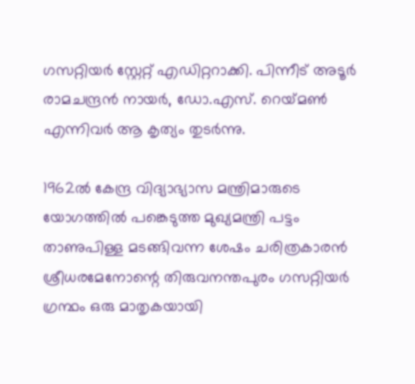ഗസറ്റിയര്‍ സ്റ്റേറ്റ് എഡിറ്ററാക്കി. പിന്നീട് അടൂര്‍ രാമചന്ദ്രന്‍ നായര്‍, ഡോ.എസ്. റെയ്‌മണ്‍ എന്നിവര്‍ ആ കൃത്യം തുടര്‍ന്നു.

1962ല്‍ കേന്ദ്ര വിദ്യാഭ്യാസ മന്ത്രിമാരുടെ യോഗത്തില്‍ പങ്കെടുത്ത മുഖ്യമന്ത്രി പട്ടം താണുപിള്ള മടങ്ങിവന്ന ശേഷം ചരിത്രകാരന്‍ ശ്രീധരമേനോന്റെ തിരുവനന്തപുരം ഗസറ്റിയര്‍ ഗ്രന്ഥം ഒരു മാതൃകയായി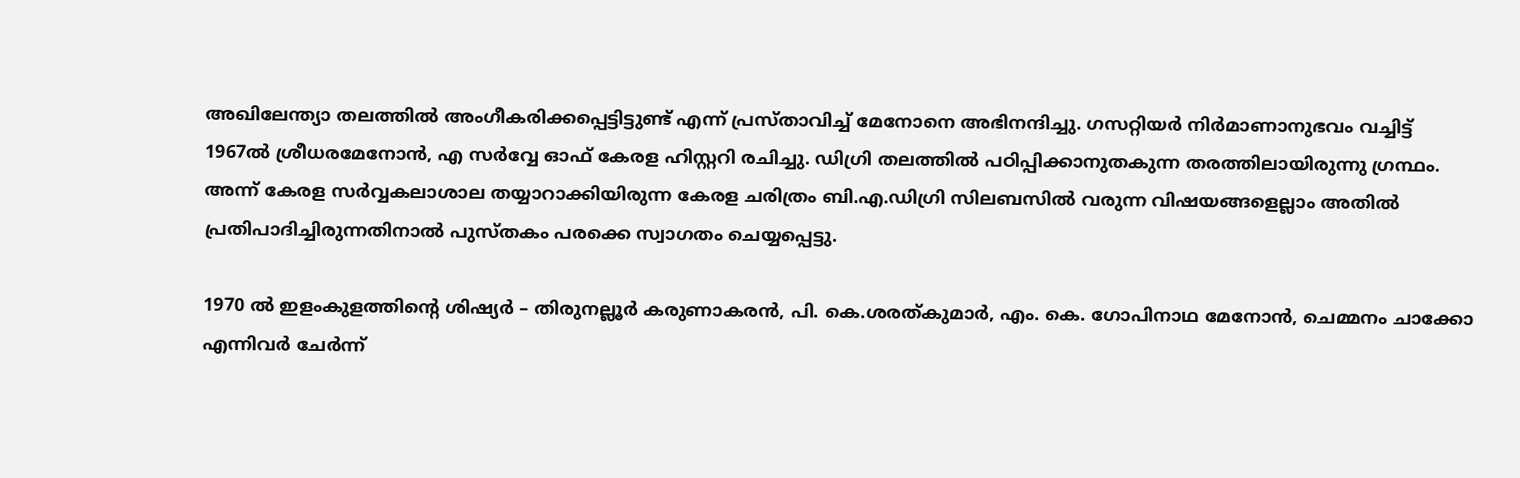അഖിലേന്ത്യാ തലത്തില്‍ അംഗീകരിക്കപ്പെട്ടിട്ടുണ്ട് എന്ന് പ്രസ്താവിച്ച് മേനോനെ അഭിനന്ദിച്ചു. ഗസറ്റിയര്‍ നിര്‍മാണാനുഭവം വച്ചിട്ട് 1967ല്‍ ശ്രീധരമേനോന്‍, എ സര്‍വ്വേ ഓഫ് കേരള ഹിസ്റ്ററി രചിച്ചു. ഡിഗ്രി തലത്തില്‍ പഠിപ്പിക്കാനുതകുന്ന തരത്തിലായിരുന്നു ഗ്രന്ഥം. അന്ന് കേരള സര്‍വ്വകലാശാല തയ്യാറാക്കിയിരുന്ന കേരള ചരിത്രം ബി.എ.ഡിഗ്രി സിലബസില്‍ വരുന്ന വിഷയങ്ങളെല്ലാം അതില്‍ പ്രതിപാദിച്ചിരുന്നതിനാല്‍ പുസ്തകം പരക്കെ സ്വാഗതം ചെയ്യപ്പെട്ടു.

1970 ല്‍ ഇളംകുളത്തിന്റെ ശിഷ്യര്‍ – തിരുനല്ലൂര്‍ കരുണാകരന്‍, പി. കെ.ശരത്കുമാര്‍, എം. കെ. ഗോപിനാഥ മേനോന്‍, ചെമ്മനം ചാക്കോ എന്നിവര്‍ ചേര്‍ന്ന്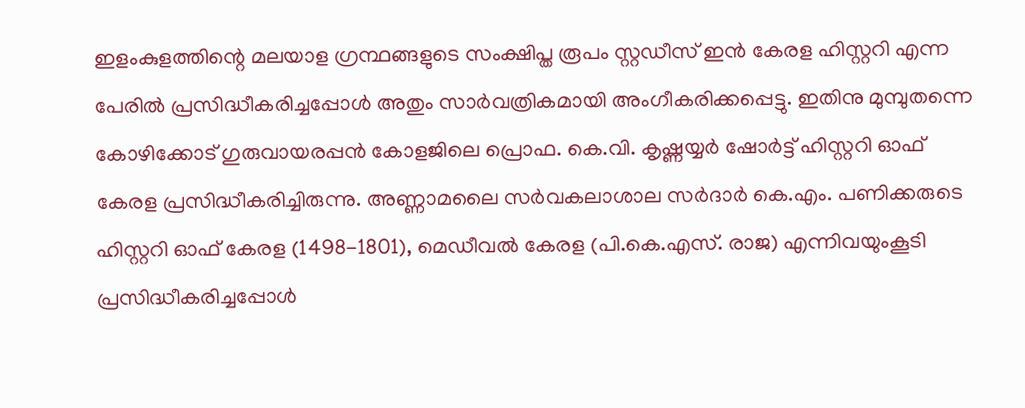ഇളംകുളത്തിന്റെ മലയാള ഗ്രന്ഥങ്ങളുടെ സംക്ഷിപ്ത രൂപം സ്റ്റഡീസ് ഇന്‍ കേരള ഹിസ്റ്ററി എന്ന പേരില്‍ പ്രസിദ്ധീകരിച്ചപ്പോള്‍ അതും സാര്‍വത്രികമായി അംഗീകരിക്കപ്പെട്ടു. ഇതിനു മുമ്പുതന്നെ കോഴിക്കോട് ഗുരുവായരപ്പന്‍ കോളജിലെ പ്രൊഫ. കെ.വി. കൃഷ്ണയ്യര്‍ ഷോര്‍ട്ട് ഹിസ്റ്ററി ഓഫ് കേരള പ്രസിദ്ധീകരിച്ചിരുന്നു. അണ്ണാമലൈ സര്‍വകലാശാല സര്‍ദാര്‍ കെ.എം. പണിക്കരുടെ ഹിസ്റ്ററി ഓഫ് കേരള (1498-1801), മെഡീവല്‍ കേരള (പി.കെ.എസ്. രാജ) എന്നിവയുംകൂടി പ്രസിദ്ധീകരിച്ചപ്പോള്‍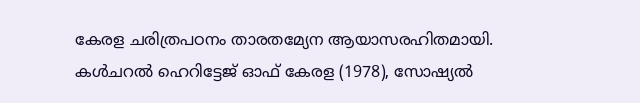കേരള ചരിത്രപഠനം താരതമ്യേന ആയാസരഹിതമായി.
കള്‍ചറല്‍ ഹെറിട്ടേജ് ഓഫ് കേരള (1978), സോഷ്യല്‍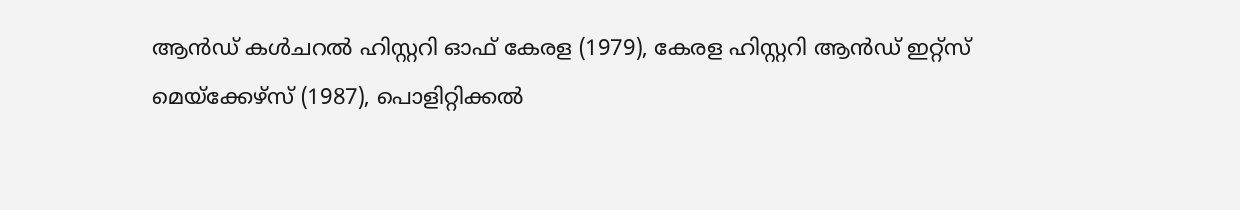ആന്‍ഡ് കള്‍ചറല്‍ ഹിസ്റ്ററി ഓഫ് കേരള (1979), കേരള ഹിസ്റ്ററി ആന്‍ഡ് ഇറ്റ്‌സ് മെയ്‌ക്കേഴ്‌സ് (1987), പൊളിറ്റിക്കല്‍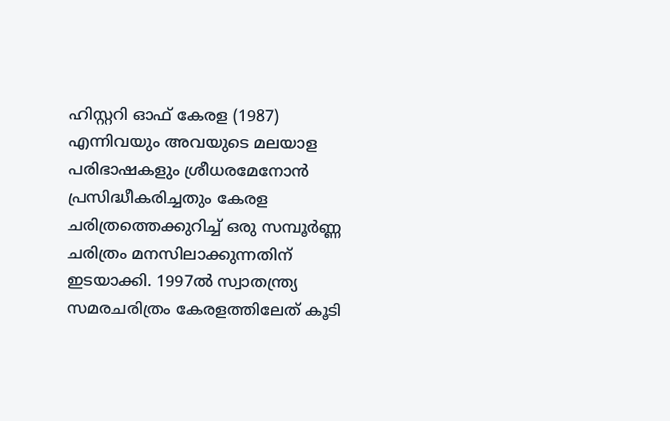ഹിസ്റ്ററി ഓഫ് കേരള (1987) എന്നിവയും അവയുടെ മലയാള പരിഭാഷകളും ശ്രീധരമേനോന്‍ പ്രസിദ്ധീകരിച്ചതും കേരള ചരിത്രത്തെക്കുറിച്ച് ഒരു സമ്പൂര്‍ണ്ണ ചരിത്രം മനസിലാക്കുന്നതിന് ഇടയാക്കി. 1997ല്‍ സ്വാതന്ത്ര്യ സമരചരിത്രം കേരളത്തിലേത് കൂടി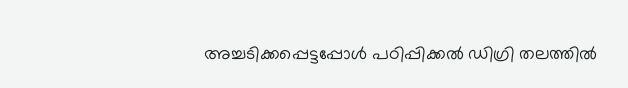അച്ചടിക്കപ്പെട്ടപ്പോള്‍ പഠിപ്പിക്കല്‍ ഡിഗ്രി തലത്തില്‍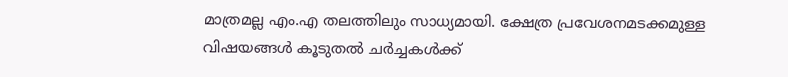മാത്രമല്ല എം.എ തലത്തിലും സാധ്യമായി. ക്ഷേത്ര പ്രവേശനമടക്കമുള്ള വിഷയങ്ങള്‍ കൂടുതല്‍ ചര്‍ച്ചകള്‍ക്ക്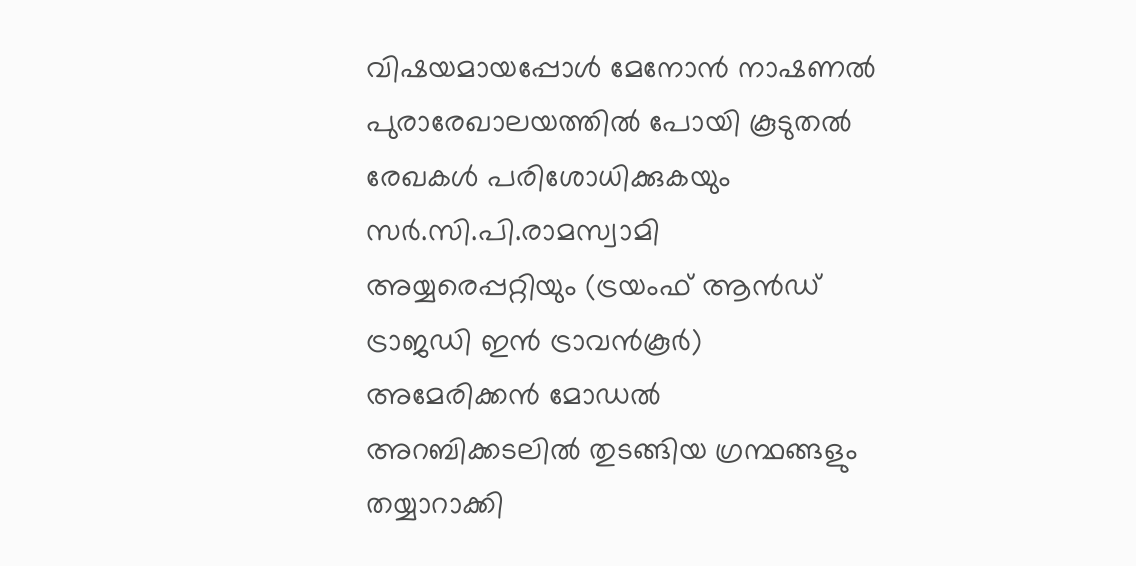വിഷയമായപ്പോള്‍ മേനോന്‍ നാഷണല്‍ പുരാരേഖാലയത്തില്‍ പോയി കൂടുതല്‍ രേഖകള്‍ പരിശോധിക്കുകയും സര്‍.സി.പി.രാമസ്വാമി അയ്യരെപ്പറ്റിയും (ട്രയംഫ് ആന്‍ഡ് ട്രാജഡി ഇന്‍ ട്രാവന്‍കൂര്‍) അമേരിക്കന്‍ മോഡല്‍ അറബിക്കടലില്‍ തുടങ്ങിയ ഗ്രന്ഥങ്ങളും തയ്യാറാക്കി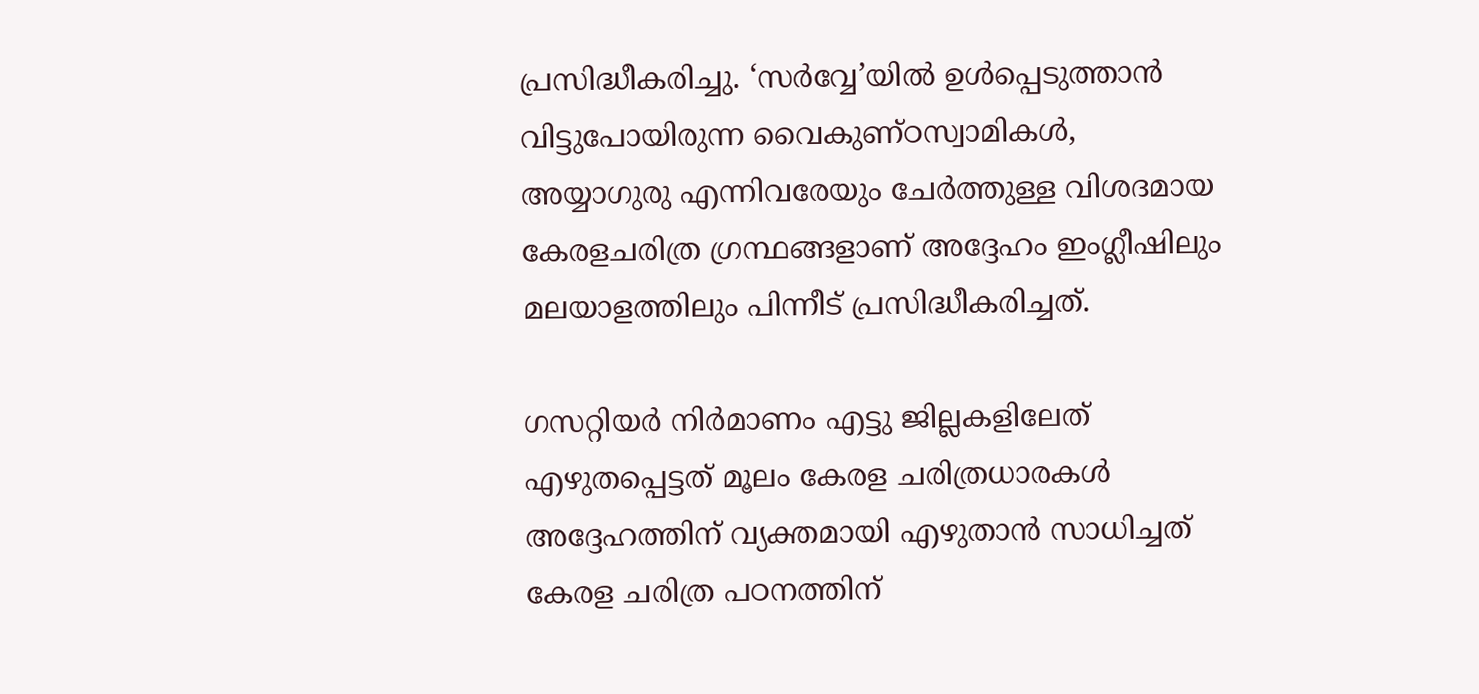പ്രസിദ്ധീകരിച്ചു. ‘സര്‍വ്വേ’യില്‍ ഉള്‍പ്പെടുത്താന്‍ വിട്ടുപോയിരുന്ന വൈകുണ്ഠസ്വാമികള്‍, അയ്യാഗുരു എന്നിവരേയും ചേര്‍ത്തുള്ള വിശദമായ കേരളചരിത്ര ഗ്രന്ഥങ്ങളാണ് അദ്ദേഹം ഇംഗ്ലീഷിലും മലയാളത്തിലും പിന്നീട് പ്രസിദ്ധീകരിച്ചത്.

ഗസറ്റിയര്‍ നിര്‍മാണം എട്ടു ജില്ലകളിലേത് എഴുതപ്പെട്ടത് മൂലം കേരള ചരിത്രധാരകള്‍ അദ്ദേഹത്തിന് വ്യക്തമായി എഴുതാന്‍ സാധിച്ചത് കേരള ചരിത്ര പഠനത്തിന്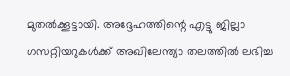മുതല്‍ക്കൂട്ടായി. അദ്ദേഹത്തിന്റെ എട്ടു ജില്ലാ ഗസറ്റിയറുകള്‍ക്ക് അഖിലേന്ത്യാ തലത്തില്‍ ലഭിച്ച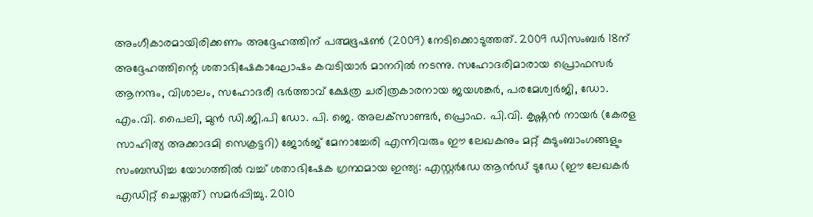അംഗീകാരമായിരിക്കണം അദ്ദേഹത്തിന് പത്മഭൂഷണ്‍ (2009) നേടിക്കൊടുത്തത്. 2009 ഡിസംബര്‍ 18ന് അദ്ദേഹത്തിന്റെ ശതാഭിഷേകാഘോഷം കവടിയാര്‍ മാനറില്‍ നടന്നു. സഹോദരിമാരായ പ്രൊഫസര്‍ ആനന്ദം, വിശാലം, സഹോദരീ ഭര്‍ത്താവ് ക്ഷേത്ര ചരിത്രകാരനായ ജയശങ്കര്‍, പരമേശ്വര്‍ജി, ഡോ. എം.വി. പൈലി, മുന്‍ ഡി.ജി.പി ഡോ. പി. ജെ. അലക്‌സാണ്ടര്‍, പ്രൊഫ. പി.വി. കൃഷ്ണന്‍ നായര്‍ (കേരള സാഹിത്യ അക്കാദമി സെക്രട്ടറി) ജോര്‍ജ് മേനാച്ചേരി എന്നിവരും ഈ ലേഖകനും മറ്റ് കുടുംബാംഗങ്ങളും സംബന്ധിച്ച യോഗത്തില്‍ വച്ച് ശതാഭിഷേക ഗ്രന്ഥമായ ഇന്ത്യ: എസ്റ്റര്‍ഡേ ആന്‍ഡ് ടുഡേ (ഈ ലേഖകര്‍ എഡിറ്റ് ചെയ്തത്) സമര്‍പ്പിച്ചു. 2010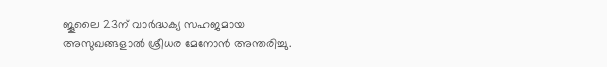ജൂലൈ 23ന് വാര്‍ദ്ധക്യ സഹജമായ അസുഖങ്ങളാല്‍ ശ്രീധര മേനോന്‍ അന്തരിച്ചു.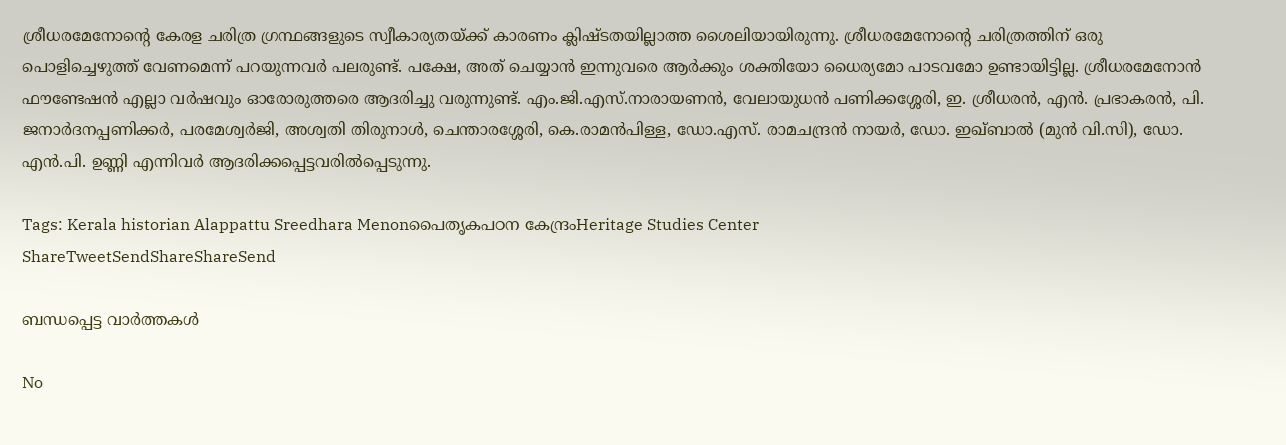ശ്രീധരമേനോന്റെ കേരള ചരിത്ര ഗ്രന്ഥങ്ങളുടെ സ്വീകാര്യതയ്‌ക്ക് കാരണം ക്ലിഷ്ടതയില്ലാത്ത ശൈലിയായിരുന്നു. ശ്രീധരമേനോന്റെ ചരിത്രത്തിന് ഒരു പൊളിച്ചെഴുത്ത് വേണമെന്ന് പറയുന്നവര്‍ പലരുണ്ട്. പക്ഷേ, അത് ചെയ്യാന്‍ ഇന്നുവരെ ആര്‍ക്കും ശക്തിയോ ധൈര്യമോ പാടവമോ ഉണ്ടായിട്ടില്ല. ശ്രീധരമേനോന്‍ ഫൗണ്ടേഷന്‍ എല്ലാ വര്‍ഷവും ഓരോരുത്തരെ ആദരിച്ചു വരുന്നുണ്ട്. എം.ജി.എസ്.നാരായണന്‍, വേലായുധന്‍ പണിക്കശ്ശേരി, ഇ. ശ്രീധരന്‍, എന്‍. പ്രഭാകരന്‍, പി. ജനാര്‍ദനപ്പണിക്കര്‍, പരമേശ്വര്‍ജി, അശ്വതി തിരുനാള്‍, ചെന്താരശ്ശേരി, കെ.രാമന്‍പിള്ള, ഡോ.എസ്. രാമചന്ദ്രന്‍ നായര്‍, ഡോ. ഇഖ്ബാല്‍ (മുന്‍ വി.സി), ഡോ. എന്‍.പി. ഉണ്ണി എന്നിവര്‍ ആദരിക്കപ്പെട്ടവരില്‍പ്പെടുന്നു.

Tags: Kerala historian Alappattu Sreedhara Menonപൈതൃകപഠന കേന്ദ്രംHeritage Studies Center
ShareTweetSendShareShareSend

ബന്ധപ്പെട്ട വാര്‍ത്തകള്‍

No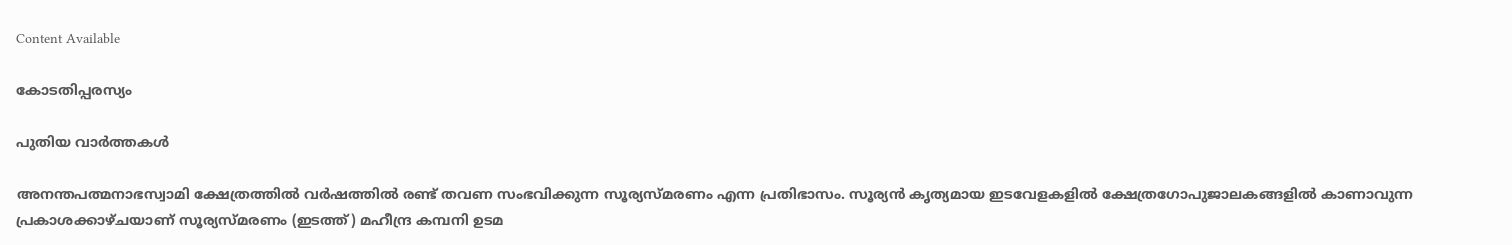Content Available

കോടതിപ്പരസ്യം

പുതിയ വാര്‍ത്തകള്‍

അനന്തപത്മനാഭസ്വാമി ക്ഷേത്രത്തില്‍ വര്‍ഷത്തില്‍ രണ്ട് തവണ സംഭവിക്കുന്ന സൂര്യസ്മരണം എന്ന പ്രതിഭാസം. സൂര്യന്‍ കൃത്യമായ ഇടവേളകളില്‍ ക്ഷേത്രഗോപുജാലകങ്ങളില്‍ കാണാവുന്ന പ്രകാശക്കാഴ്ചയാണ് സൂര്യസ്മരണം (ഇടത്ത്) മഹീന്ദ്ര കമ്പനി ഉടമ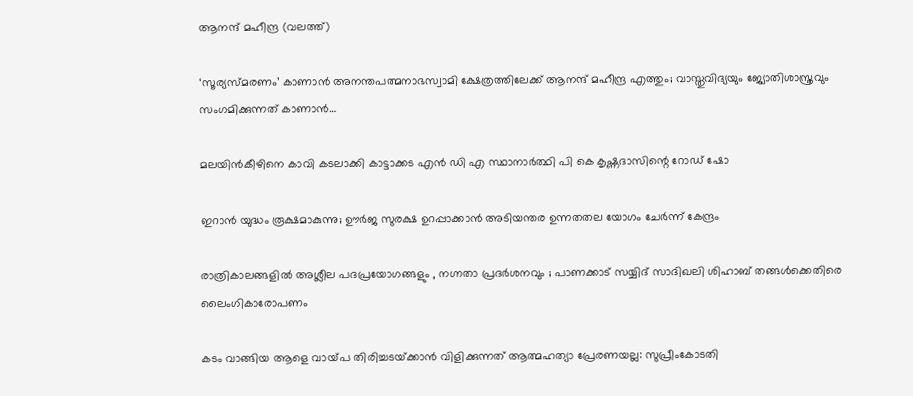ആനന്ദ് മഹീന്ദ്ര (വലത്ത്)

‘സൂര്യസ്മരണം’ കാണാന്‍ അനന്തപത്മനാഭസ്വാമി ക്ഷേത്രത്തിലേക്ക് ആനന്ദ് മഹീന്ദ്ര എത്തും; വാസ്തുവിദ്യയും ജ്യോതിശാസ്ത്രവും സംഗമിക്കുന്നത് കാണാന്‍…

മലയിന്‍കീഴിനെ കാവി കടലാക്കി കാട്ടാക്കട എന്‍ ഡി എ സ്ഥാനാര്‍ത്ഥി പി കെ കൃഷ്ണദാസിന്റെ റോഡ് ഷോ

ഇറാന്‍ യുദ്ധം രൂക്ഷമാകുന്നു; ഊർജ സുരക്ഷ ഉറപ്പാക്കാൻ അടിയന്തര ഉന്നതതല യോഗം ചേർന്ന് കേന്ദ്രം

രാത്രികാലങ്ങളിൽ അശ്ലീല പദപ്രയോഗങ്ങളും , നഗ്നതാ പ്രദർശനവും ; പാണക്കാട് സയ്യിദ് സാദിഖലി ശിഹാബ് തങ്ങൾക്കെതിരെ ലൈംഗികാരോപണം

കടം വാങ്ങിയ ആളെ വായ്‌പ തിരിച്ചടയ്‌ക്കാൻ വിളിക്കുന്നത് ആത്മഹത്യാ പ്രേരണയല്ല: സുപ്രീംകോടതി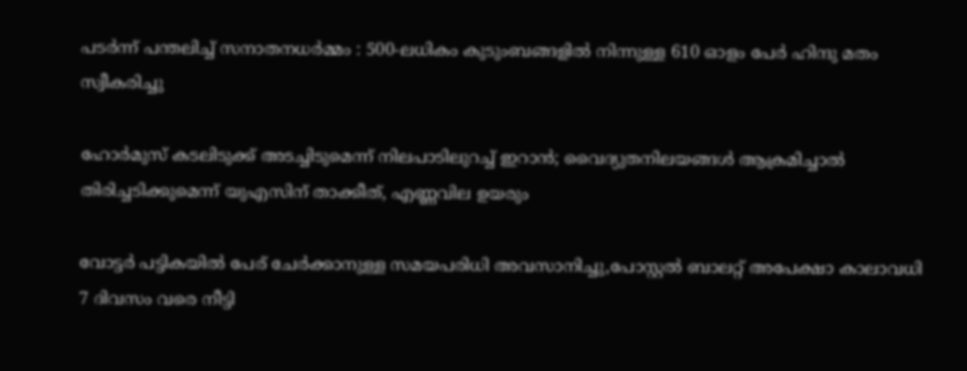പടർന്ന് പന്തലിച്ച് സനാതനധർമ്മം : 500-ലധികം കുടുംബങ്ങളിൽ നിന്നുള്ള 610 ഓളം പേർ ഹിന്ദു മതം സ്വീകരിച്ചു

ഹോര്‍മുസ് കടലിടുക്ക് അടച്ചിടുമെന്ന് നിലപാടിലുറച്ച് ഇറാന്‍; വൈദ്യുതനിലയങ്ങള്‍ ആക്രമിച്ചാല്‍ തിരിച്ചടിക്കുമെന്ന് യുഎസിന് താക്കീത്, എണ്ണവില ഉയരും

വോട്ടര്‍ പട്ടികയില്‍ പേര് ചേര്‍ക്കാനുള്ള സമയപരിധി അവസാനിച്ചു,പോസ്റ്റല്‍ ബാലറ്റ് അപേക്ഷാ കാലാവധി 7 ദിവസം വരെ നീട്ടി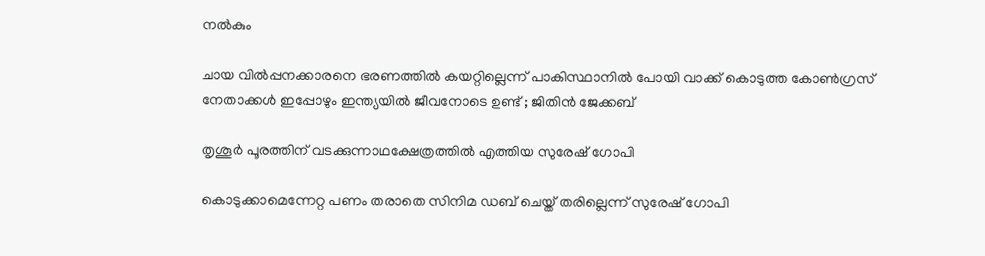നല്‍കും

ചായ വിൽപ്പനക്കാരനെ ഭരണത്തിൽ കയറ്റില്ലെന്ന് പാകിസ്ഥാനിൽ പോയി വാക്ക് കൊടുത്ത കോൺഗ്രസ്‌ നേതാക്കൾ ഇപ്പോഴും ഇന്ത്യയിൽ ജീവനോടെ ഉണ്ട് ; ജിതിൻ ജേക്കബ്

തൃശൂര്‍ പൂരത്തിന് വടക്കുന്നാഥക്ഷേത്രത്തില്‍ എത്തിയ സുരേഷ് ഗോപി

കൊടുക്കാമെന്നേറ്റ പണം തരാതെ സിനിമ ഡബ് ചെയ്ത് തരില്ലെന്ന് സുരേഷ് ഗോപി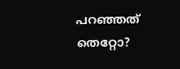പറഞ്ഞത് തെറ്റോ?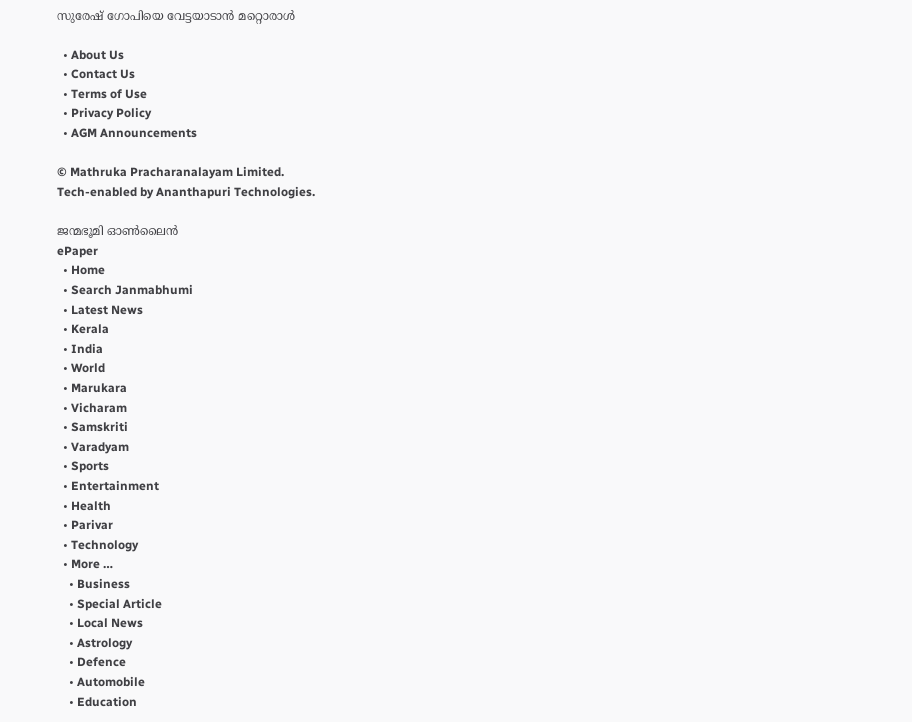സുരേഷ് ഗോപിയെ വേട്ടയാടാന്‍ മറ്റൊരാള്‍

  • About Us
  • Contact Us
  • Terms of Use
  • Privacy Policy
  • AGM Announcements

© Mathruka Pracharanalayam Limited.
Tech-enabled by Ananthapuri Technologies.

ജന്മഭൂമി ഓണ്‍ലൈന്‍
ePaper
  • Home
  • Search Janmabhumi
  • Latest News
  • Kerala
  • India
  • World
  • Marukara
  • Vicharam
  • Samskriti
  • Varadyam
  • Sports
  • Entertainment
  • Health
  • Parivar
  • Technology
  • More …
    • Business
    • Special Article
    • Local News
    • Astrology
    • Defence
    • Automobile
    • Education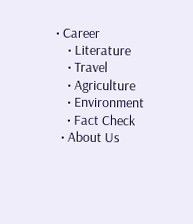• Career
    • Literature
    • Travel
    • Agriculture
    • Environment
    • Fact Check
  • About Us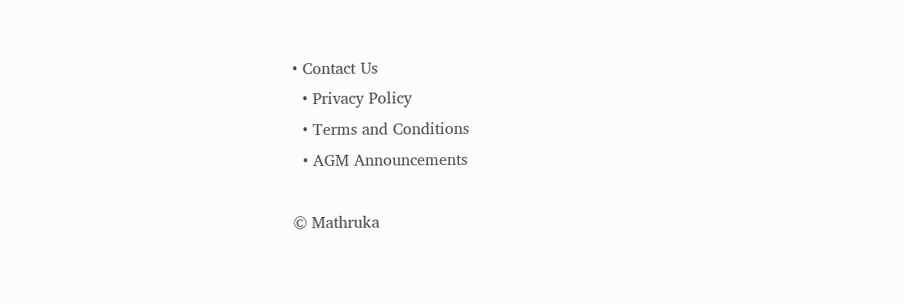• Contact Us
  • Privacy Policy
  • Terms and Conditions
  • AGM Announcements

© Mathruka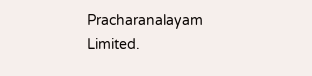Pracharanalayam Limited.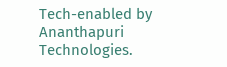Tech-enabled by Ananthapuri Technologies.